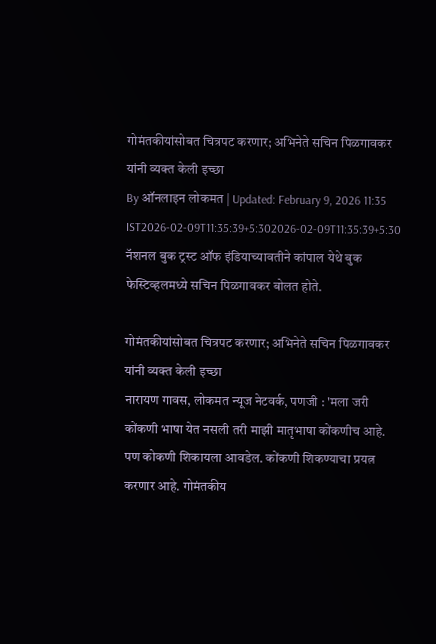गोमंतकीयांसोबत चित्रपट करणार; अभिनेते सचिन पिळगावकर यांनी व्यक्त केली इच्छा
By ऑनलाइन लोकमत | Updated: February 9, 2026 11:35 IST2026-02-09T11:35:39+5:302026-02-09T11:35:39+5:30
नॅशनल बुक ट्रस्ट ऑफ इंडियाच्यावतीने कांपाल येथे बुक फेस्टिव्हलमध्ये सचिन पिळगावकर बोलत होते.

गोमंतकीयांसोबत चित्रपट करणार; अभिनेते सचिन पिळगावकर यांनी व्यक्त केली इच्छा
नारायण गावस, लोकमत न्यूज नेटवर्क, पणजी : 'मला जरी कोंकणी भाषा येत नसली तरी माझी मातृभाषा कोंकणीच आहे. पण कोकणी शिकायला आवडेल. कोंकणी शिकण्याचा प्रयत्न करणार आहे. गोमंतकीय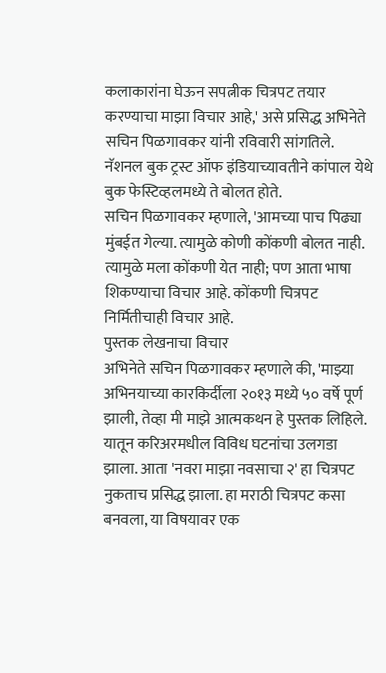कलाकारांना घेऊन सपत्नीक चित्रपट तयार करण्याचा माझा विचार आहे,' असे प्रसिद्ध अभिनेते सचिन पिळगावकर यांनी रविवारी सांगतिले. नॅशनल बुक ट्रस्ट ऑफ इंडियाच्यावतीने कांपाल येथे बुक फेस्टिव्हलमध्ये ते बोलत होते.
सचिन पिळगावकर म्हणाले, 'आमच्या पाच पिढ्या मुंबईत गेल्या. त्यामुळे कोणी कोंकणी बोलत नाही. त्यामुळे मला कोंकणी येत नाही; पण आता भाषा शिकण्याचा विचार आहे. कोंकणी चित्रपट निर्मितीचाही विचार आहे.
पुस्तक लेखनाचा विचार
अभिनेते सचिन पिळगावकर म्हणाले की, 'माझ्या अभिनयाच्या कारकिर्दीला २०१३ मध्ये ५० वर्षे पूर्ण झाली, तेव्हा मी माझे आत्मकथन हे पुस्तक लिहिले. यातून करिअरमधील विविध घटनांचा उलगडा झाला. आता 'नवरा माझा नवसाचा २' हा चित्रपट नुकताच प्रसिद्ध झाला. हा मराठी चित्रपट कसा बनवला, या विषयावर एक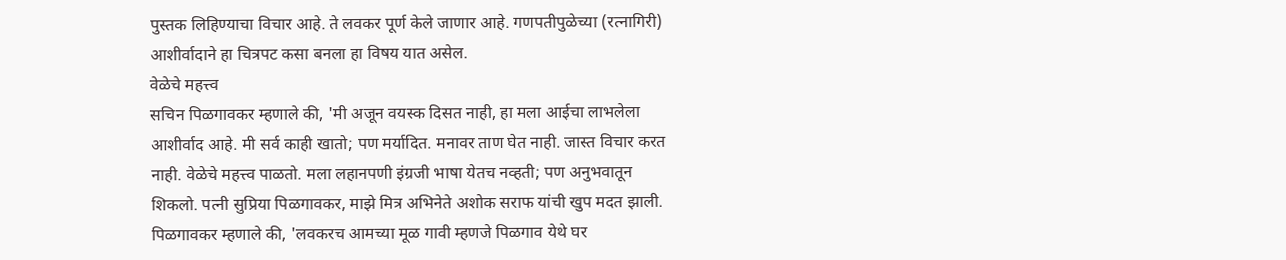पुस्तक लिहिण्याचा विचार आहे. ते लवकर पूर्ण केले जाणार आहे. गणपतीपुळेच्या (रत्नागिरी) आशीर्वादाने हा चित्रपट कसा बनला हा विषय यात असेल.
वेळेचे महत्त्व
सचिन पिळगावकर म्हणाले की, 'मी अजून वयस्क दिसत नाही, हा मला आईचा लाभलेला आशीर्वाद आहे. मी सर्व काही खातो; पण मर्यादित. मनावर ताण घेत नाही. जास्त विचार करत नाही. वेळेचे महत्त्व पाळतो. मला लहानपणी इंग्रजी भाषा येतच नव्हती; पण अनुभवातून शिकलो. पत्नी सुप्रिया पिळगावकर, माझे मित्र अभिनेते अशोक सराफ यांची खुप मदत झाली.
पिळगावकर म्हणाले की, 'लवकरच आमच्या मूळ गावी म्हणजे पिळगाव येथे घर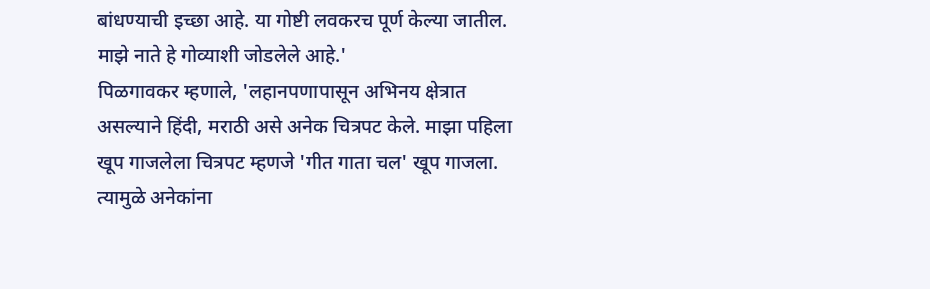बांधण्याची इच्छा आहे. या गोष्टी लवकरच पूर्ण केल्या जातील. माझे नाते हे गोव्याशी जोडलेले आहे.'
पिळगावकर म्हणाले, 'लहानपणापासून अभिनय क्षेत्रात असल्याने हिंदी, मराठी असे अनेक चित्रपट केले. माझा पहिला खूप गाजलेला चित्रपट म्हणजे 'गीत गाता चल' खूप गाजला. त्यामुळे अनेकांना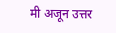मी अजून उत्तर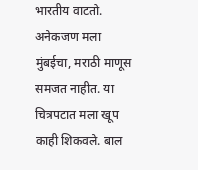भारतीय वाटतो. अनेकजण मला मुंबईचा, मराठी माणूस समजत नाहीत. या चित्रपटात मला खूप काही शिकवले. बाल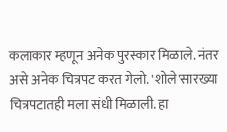कलाकार म्हणून अनेक पुरस्कार मिळाले. नंतर असे अनेक चित्रपट करत गेलो. 'शोले'सारख्या चित्रपटातही मला संधी मिळाली. हा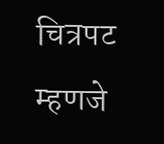चित्रपट म्हणजे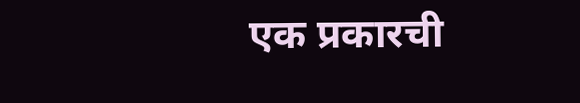एक प्रकारची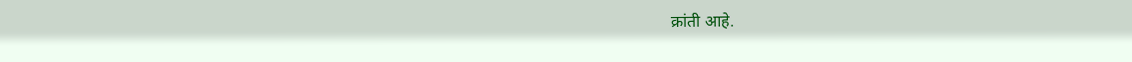क्रांती आहे.